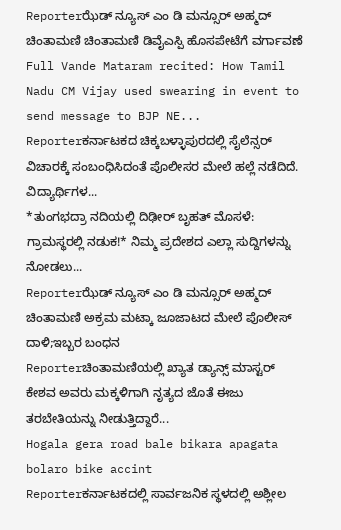Reporterಝೆಡ್ ನ್ಯೂಸ್ ಎಂ ಡಿ ಮನ್ಸೂರ್ ಅಹ್ಮದ್ ಚಿಂತಾಮಣಿ ಚಿಂತಾಮಣಿ ಡಿವೈಎಸ್ಪಿ ಹೊಸಪೇಟೆಗೆ ವರ್ಗಾವಣೆ
Full Vande Mataram recited: How Tamil Nadu CM Vijay used swearing in event to send message to BJP NE...
Reporterಕರ್ನಾಟಕದ ಚಿಕ್ಕಬಳ್ಳಾಪುರದಲ್ಲಿ ಸೈಲೆನ್ಸರ್ ವಿಚಾರಕ್ಕೆ ಸಂಬಂಧಿಸಿದಂತೆ ಪೊಲೀಸರ ಮೇಲೆ ಹಲ್ಲೆ ನಡೆದಿದೆ. ವಿದ್ಯಾರ್ಥಿಗಳ...
*ತುಂಗಭದ್ರಾ ನದಿಯಲ್ಲಿ ದಿಢೀರ್ ಬೃಹತ್ ಮೊಸಳೆ: ಗ್ರಾಮಸ್ಥರಲ್ಲಿ ನಡುಕ!* ನಿಮ್ಮ ಪ್ರದೇಶದ ಎಲ್ಲಾ ಸುದ್ದಿಗಳನ್ನು ನೋಡಲು...
Reporterಝೆಡ್ ನ್ಯೂಸ್ ಎಂ ಡಿ ಮನ್ಸೂರ್ ಅಹ್ಮದ್ ಚಿಂತಾಮಣಿ ಅಕ್ರಮ ಮಟ್ಕಾ ಜೂಜಾಟದ ಮೇಲೆ ಪೊಲೀಸ್ ದಾಳಿ;ಇಬ್ಬರ ಬಂಧನ
Reporterಚಿಂತಾಮಣಿಯಲ್ಲಿ ಖ್ಯಾತ ಡ್ಯಾನ್ಸ್ ಮಾಸ್ಟರ್ ಕೇಶವ ಅವರು ಮಕ್ಕಳಿಗಾಗಿ ನೃತ್ಯದ ಜೊತೆ ಈಜು ತರಬೇತಿಯನ್ನು ನೀಡುತ್ತಿದ್ದಾರೆ...
Hogala gera road bale bikara apagata bolaro bike accint
Reporterಕರ್ನಾಟಕದಲ್ಲಿ ಸಾರ್ವಜನಿಕ ಸ್ಥಳದಲ್ಲಿ ಅಶ್ಲೀಲ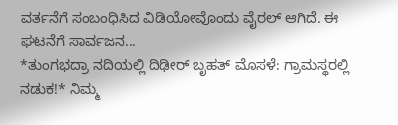ವರ್ತನೆಗೆ ಸಂಬಂಧಿಸಿದ ವಿಡಿಯೋವೊಂದು ವೈರಲ್ ಆಗಿದೆ. ಈ ಘಟನೆಗೆ ಸಾರ್ವಜನ...
*ತುಂಗಭದ್ರಾ ನದಿಯಲ್ಲಿ ದಿಢೀರ್ ಬೃಹತ್ ಮೊಸಳೆ: ಗ್ರಾಮಸ್ಥರಲ್ಲಿ ನಡುಕ!* ನಿಮ್ಮ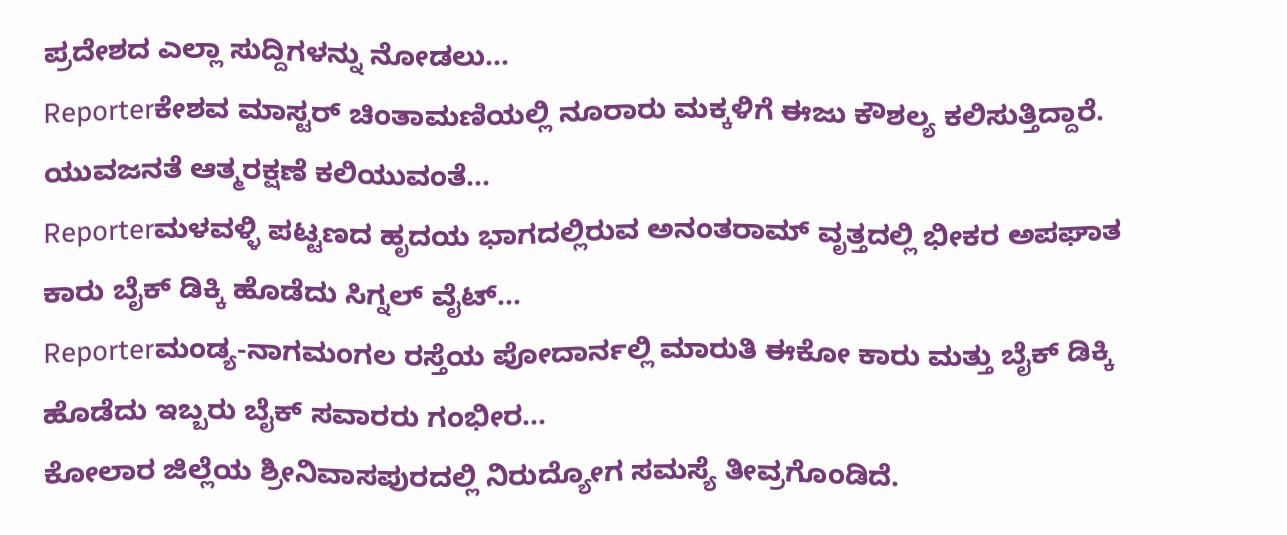ಪ್ರದೇಶದ ಎಲ್ಲಾ ಸುದ್ದಿಗಳನ್ನು ನೋಡಲು...
Reporterಕೇಶವ ಮಾಸ್ಟರ್ ಚಿಂತಾಮಣಿಯಲ್ಲಿ ನೂರಾರು ಮಕ್ಕಳಿಗೆ ಈಜು ಕೌಶಲ್ಯ ಕಲಿಸುತ್ತಿದ್ದಾರೆ. ಯುವಜನತೆ ಆತ್ಮರಕ್ಷಣೆ ಕಲಿಯುವಂತೆ...
Reporterಮಳವಳ್ಳಿ ಪಟ್ಟಣದ ಹೃದಯ ಭಾಗದಲ್ಲಿರುವ ಅನಂತರಾಮ್ ವೃತ್ತದಲ್ಲಿ ಭೀಕರ ಅಪಘಾತ ಕಾರು ಬೈಕ್ ಡಿಕ್ಕಿ ಹೊಡೆದು ಸಿಗ್ನಲ್ ವೈಟ್...
Reporterಮಂಡ್ಯ-ನಾಗಮಂಗಲ ರಸ್ತೆಯ ಪೋದಾರ್ನಲ್ಲಿ ಮಾರುತಿ ಈಕೋ ಕಾರು ಮತ್ತು ಬೈಕ್ ಡಿಕ್ಕಿ ಹೊಡೆದು ಇಬ್ಬರು ಬೈಕ್ ಸವಾರರು ಗಂಭೀರ...
ಕೋಲಾರ ಜಿಲ್ಲೆಯ ಶ್ರೀನಿವಾಸಪುರದಲ್ಲಿ ನಿರುದ್ಯೋಗ ಸಮಸ್ಯೆ ತೀವ್ರಗೊಂಡಿದೆ.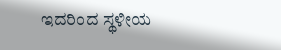ಇದರಿಂದ ಸ್ಥಳೀಯ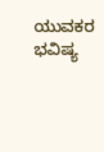ಯುವಕರ ಭವಿಷ್ಯ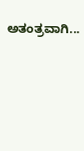ಅತಂತ್ರವಾಗಿ...